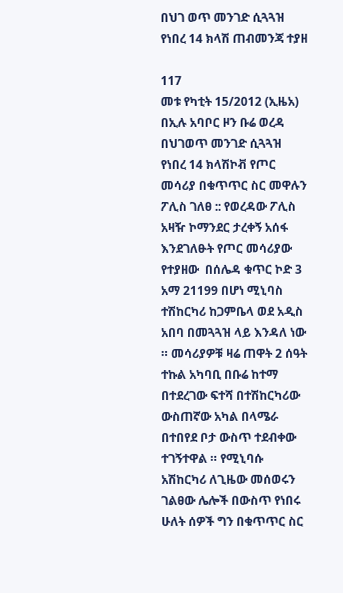በህገ ወጥ መንገድ ሲጓጓዝ የነበረ 14 ክላሽ ጠብመንጃ ተያዘ

117
መቱ የካቲት 15/2012 (ኢዜአ) በኢሉ አባቦር ዞን ቡሬ ወረዳ በህገወጥ መንገድ ሲጓጓዝ የነበረ 14 ክላሽኮቭ የጦር መሳሪያ በቁጥጥር ስር መዋሉን ፖሊስ ገለፀ :: የወረዳው ፖሊስ አዛዥ ኮማንደር ታረቀኝ አሰፋ እንደገለፁት የጦር መሳሪያው የተያዘው  በሰሌዳ ቁጥር ኮድ 3 አማ 21199 በሆነ ሚኒባስ ተሽከርካሪ ከጋምቤላ ወደ አዲስ አበባ በመጓጓዝ ላይ እንዳለ ነው ። መሳሪያዎቹ ዛሬ ጠዋት 2 ሰዓት ተኩል አካባቢ በቡሬ ከተማ በተደረገው ፍተሻ በተሽከርካሪው ውስጠኛው አካል በላሜራ በተበየደ ቦታ ውስጥ ተደብቀው ተገኝተዋል ። የሚኒባሱ አሽከርካሪ ለጊዜው መሰወሩን ገልፀው ሌሎች በውስጥ የነበሩ ሁለት ሰዎች ግን በቁጥጥር ስር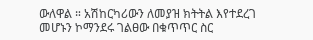ውለዋል ። አሽከርካሪውን ለመያዝ ክትትል እየተደረገ መሆኑን ኮማንደሩ ገልፀው በቁጥጥር ስር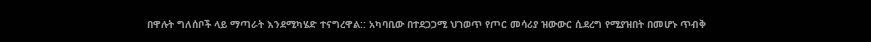በዋሉት ግለሰቦች ላይ ማጣራት እንደሚካሄድ ተናግረዋል:: አካባቢው በተደጋጋሚ ህገወጥ የጦር መሳሪያ ዝውውር ሲደረግ የሚያዝበት በመሆኑ ጥብቅ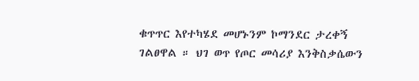ቁጥጥር እየተካሄደ መሆኑንም ኮማንደር ታረቀኝ ገልፀዋል ። ህገ ወጥ የጦር መሳሪያ እንቅስቃሴውን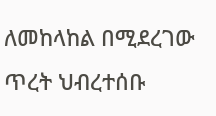ለመከላከል በሚደረገው ጥረት ህብረተሰቡ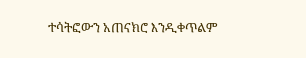ተሳትፎውን አጠናክሮ እንዲቀጥልም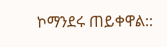ኮማንደሩ ጠይቀዋል::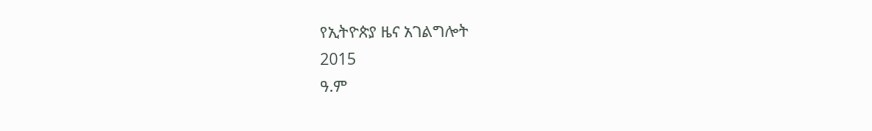የኢትዮጵያ ዜና አገልግሎት
2015
ዓ.ም